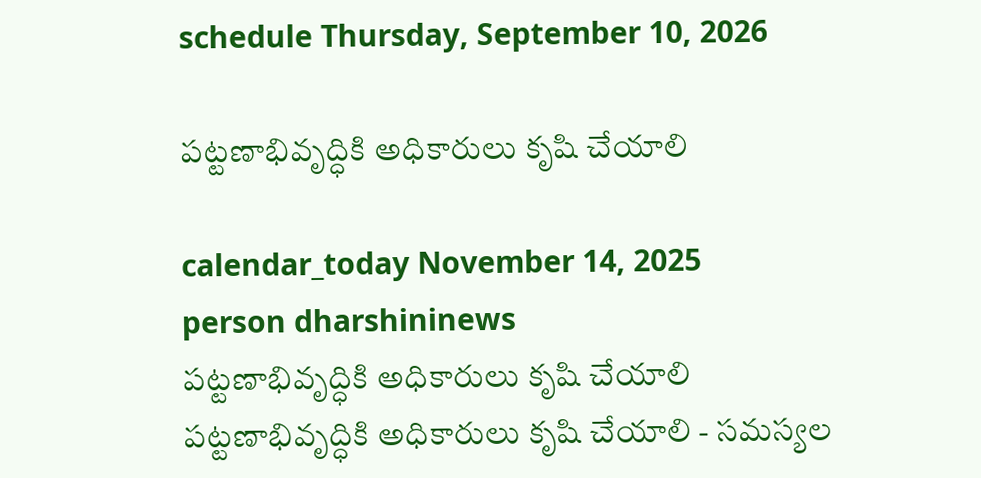schedule Thursday, September 10, 2026

పట్టణాభివృద్ధికి అధికారులు కృషి చేయాలి

calendar_today November 14, 2025
person dharshininews
పట్టణాభివృద్ధికి అధికారులు కృషి చేయాలి
పట్టణాభివృద్ధికి అధికారులు కృషి చేయాలి - సమస్యల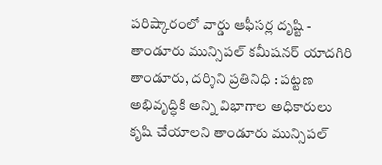పరిష్కారంలో వార్డు ఆఫీసర్ల దృష్టి - తాండూరు మున్సిపల్ కమీషనర్ యాదగిరి తాండూరు, దర్శిని ప్రతినిధి : పట్టణ అభివృద్ధికి అన్ని విభాగాల అధికారులు కృషి చేయాలని తాండూరు మున్సిపల్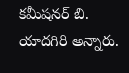కమీషనర్ బి. యాదగిరి అన్నారు.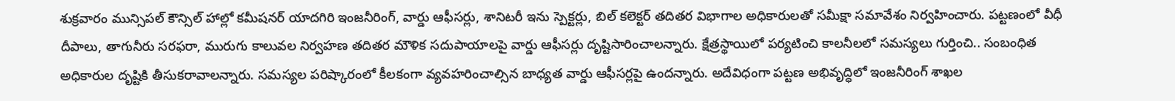శుక్రవారం మున్సిపల్ కౌన్సిల్ హాల్లో కమీషనర్ యాదగిరి ఇంజనీరింగ్, వార్డు ఆఫీసర్లు, శానిటరీ ఇను స్పెక్టర్లు, బిల్ కలెక్టర్ తదితర విభాగాల అధికారులతో సమీక్షా సమావేశం నిర్వహించారు. పట్టణంలో వీధీ దీపాలు, తాగునీరు సరఫరా, మురుగు కాలువల నిర్వహణ తదితర మౌళిక సదుపాయాలపై వార్డు ఆఫీసర్లు దృష్టిసారించాలన్నారు. క్షేత్రస్థాయిలో పర్యటించి కాలనీలలో సమస్యలు గుర్తించి.. సంబంధిత అధికారుల దృష్టికి తీసుకరావాలన్నారు. సమస్యల పరిష్కారంలో కీలకంగా వ్యవహరించాల్సిన బాధ్యత వార్డు ఆఫీసర్లపై ఉందన్నారు. అదేవిధంగా పట్టణ అభివృద్ధిలో ఇంజనీరింగ్ శాఖల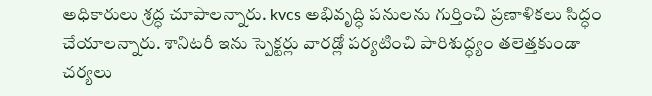అధికారులు శ్రద్ధ చూపాలన్నారు. kvcs అభివృద్ధి పనులను గుర్తించి ప్రణాళికలు సిద్ధం చేయాలన్నారు. శానిటరీ ఇను స్పెక్టర్లు వారడ్లో పర్యటించి పారిశుద్ధ్యం తలెత్తకుండా చర్యలు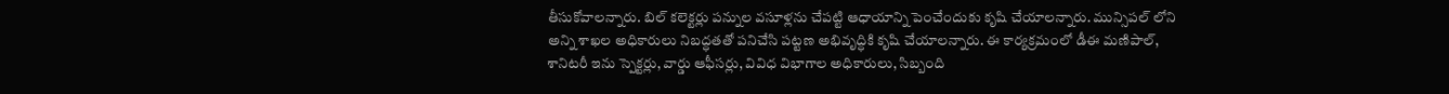తీసుకోవాలన్నారు. బిల్ కలెక్టర్లు పన్నుల వసూళ్లను చేపట్టి ఆధాయాన్ని పెంచేందుకు కృషి చేయాలన్నారు. మున్సిపల్ లోని అన్ని శాఖల అధికారులు నిబద్ధతతో పనిచేసి పట్టణ అభివృద్ధికి కృషి చేయాలన్నారు. ఈ కార్యక్రమంలో డీఈ మణిపాల్, శానిటరీ ఇను స్పెక్టర్లు, వార్డు ఆఫీసర్లు, వివిధ విభాగాల అధికారులు, సిబ్బంది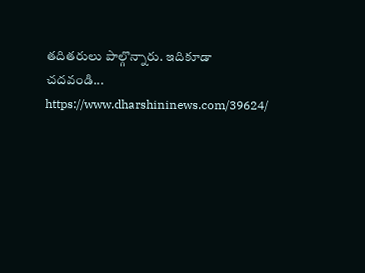తదితరులు పాల్గొన్నారు. ఇదికూడా చదవండి... https://www.dharshininews.com/39624/